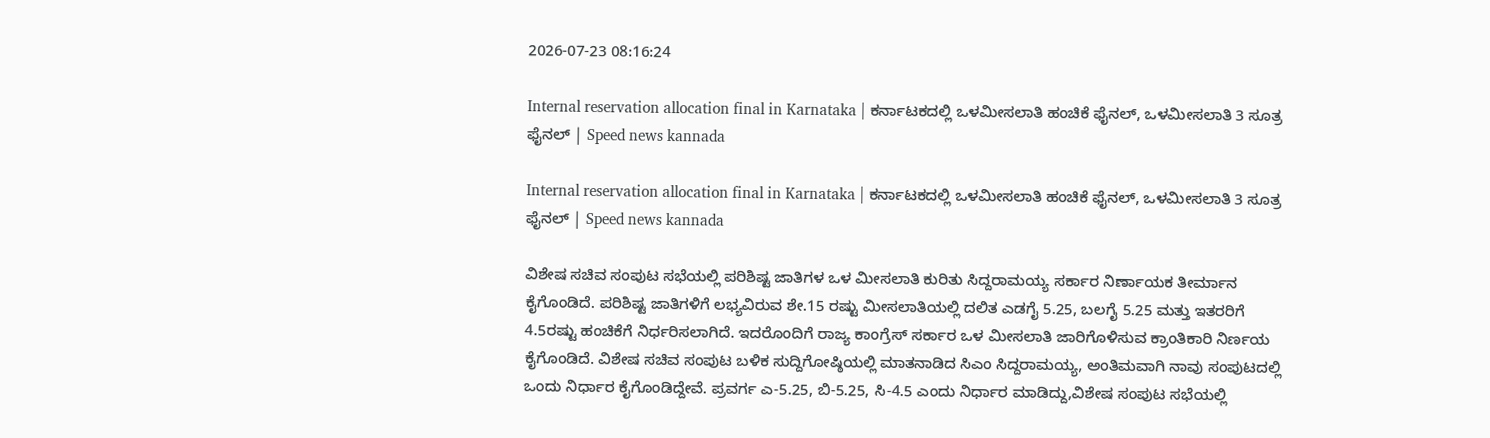2026-07-23 08:16:24

Internal reservation allocation final in Karnataka | ಕರ್ನಾಟಕದಲ್ಲಿ ಒಳಮೀಸಲಾತಿ ಹಂಚಿಕೆ ಫೈನಲ್‌, ಒಳಮೀಸಲಾತಿ 3 ಸೂತ್ರ ಫೈನಲ್‌ | Speed news kannada

Internal reservation allocation final in Karnataka | ಕರ್ನಾಟಕದಲ್ಲಿ ಒಳಮೀಸಲಾತಿ ಹಂಚಿಕೆ ಫೈನಲ್‌, ಒಳಮೀಸಲಾತಿ 3 ಸೂತ್ರ ಫೈನಲ್‌ | Speed news kannada

ವಿಶೇಷ ಸಚಿವ ಸಂಪುಟ ಸಭೆಯಲ್ಲಿ ಪರಿಶಿಷ್ಟ ಜಾತಿಗಳ ಒಳ ಮೀಸಲಾತಿ ಕುರಿತು ಸಿದ್ದರಾಮಯ್ಯ ಸರ್ಕಾರ ನಿರ್ಣಾಯಕ ತೀರ್ಮಾನ ಕೈಗೊಂಡಿದೆ. ಪರಿಶಿಷ್ಟ ಜಾತಿಗಳಿಗೆ ಲಭ್ಯವಿರುವ ಶೇ.15 ರಷ್ಟು ಮೀಸಲಾತಿಯಲ್ಲಿ ದಲಿತ ಎಡಗೈ 5.25, ಬಲಗೈ 5.25 ಮತ್ತು ಇತರರಿಗೆ 4.5ರಷ್ಟು ಹಂಚಿಕೆಗೆ ನಿರ್ಧರಿಸಲಾಗಿದೆ. ಇದರೊಂದಿಗೆ ರಾಜ್ಯ ಕಾಂಗ್ರೆಸ್ ಸರ್ಕಾರ ಒಳ ಮೀಸಲಾತಿ ಜಾರಿಗೊಳಿಸುವ ಕ್ರಾಂತಿಕಾರಿ ನಿರ್ಣಯ ಕೈಗೊಂಡಿದೆ. ವಿಶೇಷ ಸಚಿವ ಸಂಪುಟ ಬಳಿಕ ಸುದ್ದಿಗೋಷ್ಠಿಯಲ್ಲಿ ಮಾತನಾಡಿದ ಸಿಎಂ ಸಿದ್ದರಾಮಯ್ಯ, ಅಂತಿಮವಾಗಿ ನಾವು ಸಂಪುಟದಲ್ಲಿ ಒಂದು ನಿರ್ಧಾರ ಕೈಗೊಂಡಿದ್ದೇವೆ. ಪ್ರವರ್ಗ ಎ-5.25, ಬಿ-5.25, ಸಿ-4.5 ಎಂದು ನಿರ್ಧಾರ ಮಾಡಿದ್ದು,ವಿಶೇಷ ಸಂಪುಟ ಸಭೆಯಲ್ಲಿ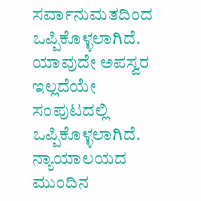ಸರ್ವಾನುಮತದಿಂದ ಒಪ್ಪಿಕೊಳ್ಳಲಾಗಿದೆ. ಯಾವುದೇ ಅಪಸ್ವರ ಇಲ್ಲದೆಯೇ ಸಂಪುಟದಲ್ಲಿ ಒಪ್ಪಿಕೊಳ್ಳಲಾಗಿದೆ. ನ್ಯಾಯಾಲಯದ ಮುಂದಿನ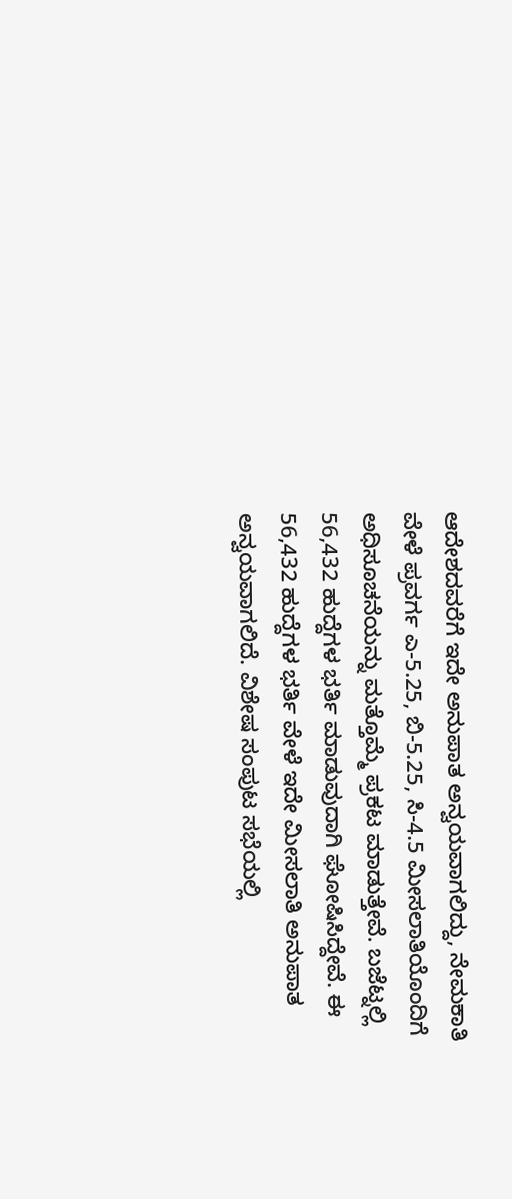ಆದೇಶದವರೆಗೆ ಇದೇ ಅನುಪಾತ ಅನ್ವಯವಾಗಲಿದ್ದು, ನೇಮಕಾತಿ ವೇಳೆ ಪ್ರವರ್ಗ ಎ-5.25, ಬಿ-5.25, ಸಿ-4.5 ಮೀಸಲಾತಿಯೊಂದಿಗೆ ಅಧಿಸೂಚನೆಯನ್ನು ಮತ್ತೊಮ್ಮೆ ಪ್ರಕಟ ಮಾಡುತ್ತೇವೆ. ಬಜೆಟ್ನಲ್ಲಿ 56,432 ಹುದ್ದೆಗಳ ಭರ್ತಿ ಮಾಡುವುದಾಗಿ ಘೋಷಿಸಿದ್ದೇವೆ. ಈ 56,432 ಹುದ್ದೆಗಳ ಭರ್ತಿ ವೇಳೆ ಇದೇ ಮೀಸಲಾತಿ ಅನುಪಾತ ಅನ್ವಯವಾಗಲಿದೆ. ವಿಶೇಷ ಸಂಪುಟ ಸಭೆಯಲ್ಲಿ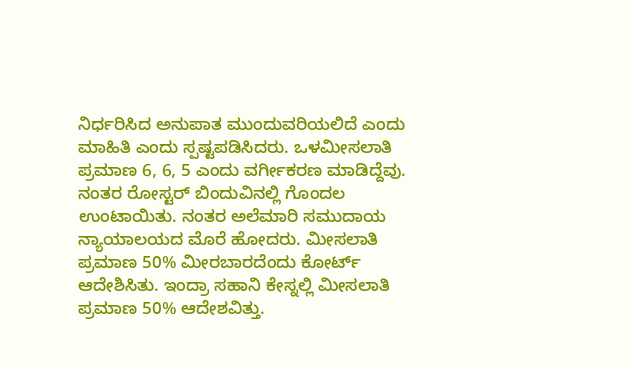ನಿರ್ಧರಿಸಿದ ಅನುಪಾತ ಮುಂದುವರಿಯಲಿದೆ ಎಂದು ಮಾಹಿತಿ ಎಂದು ಸ್ಪಷ್ಟಪಡಿಸಿದರು. ಒಳಮೀಸಲಾತಿ ಪ್ರಮಾಣ 6, 6, 5 ಎಂದು ವರ್ಗೀಕರಣ ಮಾಡಿದ್ದೆವು. ನಂತರ ರೋಸ್ಟರ್ ಬಿಂದುವಿನಲ್ಲಿ ಗೊಂದಲ ಉಂಟಾಯಿತು. ನಂತರ ಅಲೆಮಾರಿ ಸಮುದಾಯ ನ್ಯಾಯಾಲಯದ ಮೊರೆ ಹೋದರು. ಮೀಸಲಾತಿ ಪ್ರಮಾಣ 50% ಮೀರಬಾರದೆಂದು ಕೋರ್ಟ್ ಆದೇಶಿಸಿತು. ಇಂದ್ರಾ ಸಹಾನಿ ಕೇಸ್ನಲ್ಲಿ ಮೀಸಲಾತಿ ಪ್ರಮಾಣ 50% ಆದೇಶವಿತ್ತು.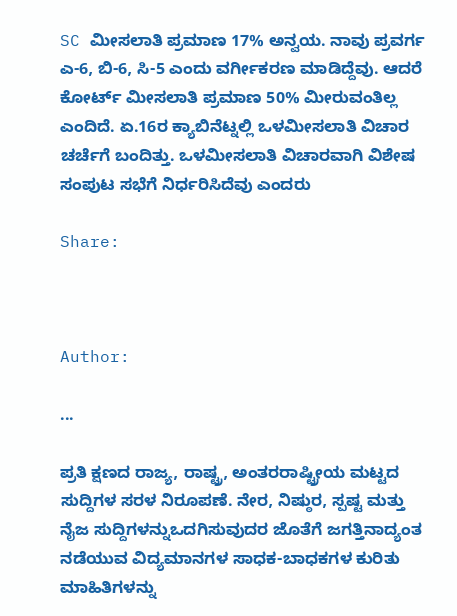SC ಮೀಸಲಾತಿ ಪ್ರಮಾಣ 17% ಅನ್ವಯ. ನಾವು ಪ್ರವರ್ಗ ಎ-6, ಬಿ-6, ಸಿ-5 ಎಂದು ವರ್ಗೀಕರಣ ಮಾಡಿದ್ದೆವು. ಆದರೆ ಕೋರ್ಟ್ ಮೀಸಲಾತಿ ಪ್ರಮಾಣ 50% ಮೀರುವಂತಿಲ್ಲ ಎಂದಿದೆ. ಏ.16ರ ಕ್ಯಾಬಿನೆಟ್ನಲ್ಲಿ ಒಳಮೀಸಲಾತಿ ವಿಚಾರ ಚರ್ಚೆಗೆ ಬಂದಿತ್ತು. ಒಳಮೀಸಲಾತಿ ವಿಚಾರವಾಗಿ ವಿಶೇಷ ಸಂಪುಟ ಸಭೆಗೆ ನಿರ್ಧರಿಸಿದೆವು ಎಂದರು

Share:



Author:

...

ಪ್ರತಿ ಕ್ಷಣದ ರಾಜ್ಯ, ರಾಷ್ಟ್ರ, ಅಂತರರಾಷ್ಟ್ರೀಯ ಮಟ್ಟದ ಸುದ್ದಿಗಳ ಸರಳ ನಿರೂಪಣೆ. ನೇರ, ನಿಷ್ಠುರ, ಸ್ಪಷ್ಟ ಮತ್ತು ನೈಜ ಸುದ್ದಿಗಳನ್ನುಒದಗಿಸುವುದರ ಜೊತೆಗೆ ಜಗತ್ತಿನಾದ್ಯಂತ ನಡೆಯುವ ವಿದ್ಯಮಾನಗಳ ಸಾಧಕ-ಬಾಧಕಗಳ ಕುರಿತು ಮಾಹಿತಿಗಳನ್ನು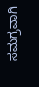ಸಮಗ್ರವಾಗಿ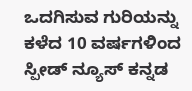ಒದಗಿಸುವ ಗುರಿಯನ್ನು ಕಳೆದ 10 ವರ್ಷಗಳಿಂದ ಸ್ಪೀಡ್‌ ನ್ಯೂಸ್‌ ಕನ್ನಡ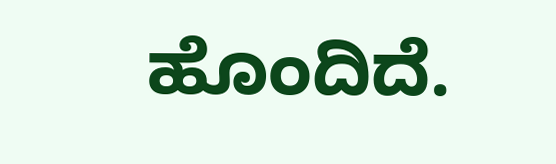ಹೊಂದಿದೆ.